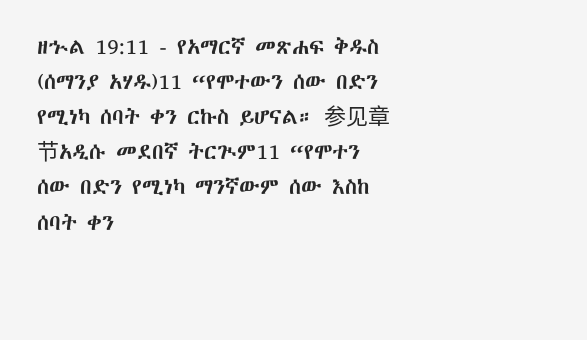ዘኍል 19:11 - የአማርኛ መጽሐፍ ቅዱስ (ሰማንያ አሃዱ)11 “የሞተውን ሰው በድን የሚነካ ሰባት ቀን ርኩስ ይሆናል። 参见章节አዲሱ መደበኛ ትርጒም11 “የሞተን ሰው በድን የሚነካ ማንኛውም ሰው እስከ ሰባት ቀን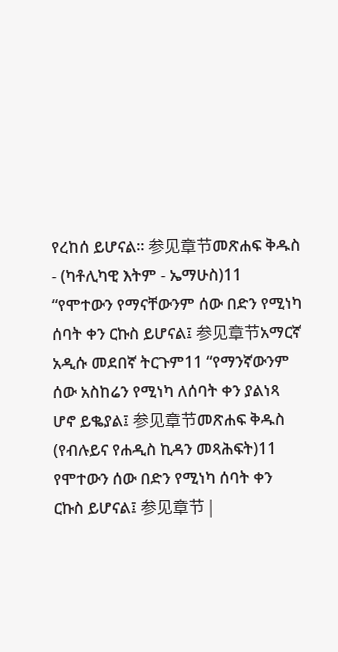የረከሰ ይሆናል። 参见章节መጽሐፍ ቅዱስ - (ካቶሊካዊ እትም - ኤማሁስ)11 “የሞተውን የማናቸውንም ሰው በድን የሚነካ ሰባት ቀን ርኩስ ይሆናል፤ 参见章节አማርኛ አዲሱ መደበኛ ትርጉም11 “የማንኛውንም ሰው አስከሬን የሚነካ ለሰባት ቀን ያልነጻ ሆኖ ይቈያል፤ 参见章节መጽሐፍ ቅዱስ (የብሉይና የሐዲስ ኪዳን መጻሕፍት)11 የሞተውን ሰው በድን የሚነካ ሰባት ቀን ርኩስ ይሆናል፤ 参见章节 |